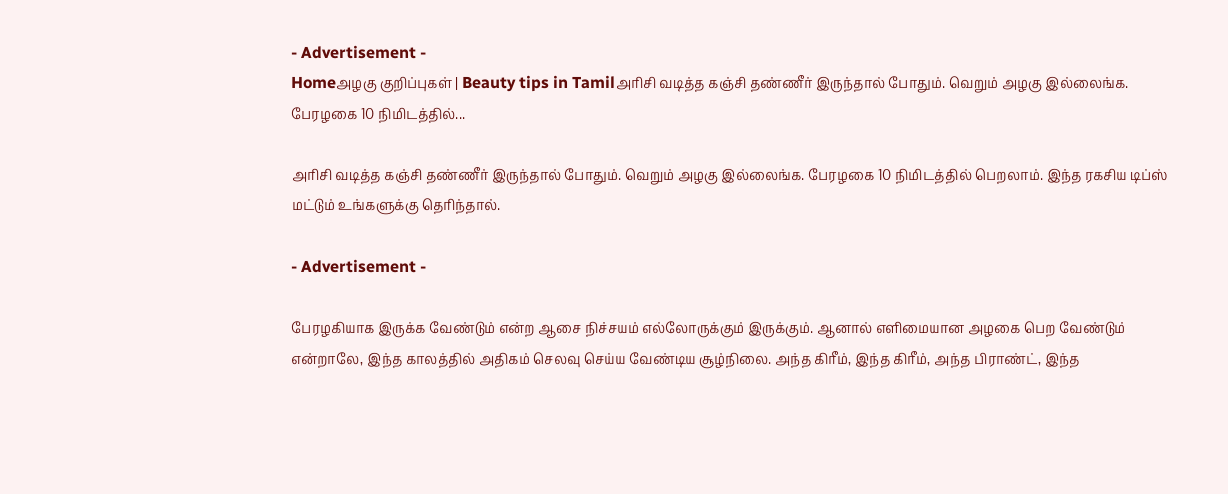- Advertisement -
Homeஅழகு குறிப்புகள் | Beauty tips in Tamilஅரிசி வடித்த கஞ்சி தண்ணீர் இருந்தால் போதும். வெறும் அழகு இல்லைங்க. பேரழகை 10 நிமிடத்தில்...

அரிசி வடித்த கஞ்சி தண்ணீர் இருந்தால் போதும். வெறும் அழகு இல்லைங்க. பேரழகை 10 நிமிடத்தில் பெறலாம். இந்த ரகசிய டிப்ஸ் மட்டும் உங்களுக்கு தெரிந்தால்.

- Advertisement -

பேரழகியாக இருக்க வேண்டும் என்ற ஆசை நிச்சயம் எல்லோருக்கும் இருக்கும். ஆனால் எளிமையான அழகை பெற வேண்டும் என்றாலே, இந்த காலத்தில் அதிகம் செலவு செய்ய வேண்டிய சூழ்நிலை. அந்த கிரீம், இந்த கிரீம், அந்த பிராண்ட், இந்த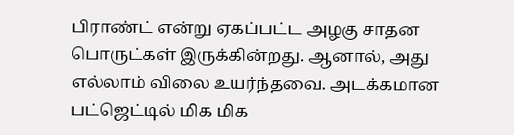பிராண்ட் என்று ஏகப்பட்ட அழகு சாதன பொருட்கள் இருக்கின்றது. ஆனால், அது எல்லாம் விலை உயர்ந்தவை. அடக்கமான பட்ஜெட்டில் மிக மிக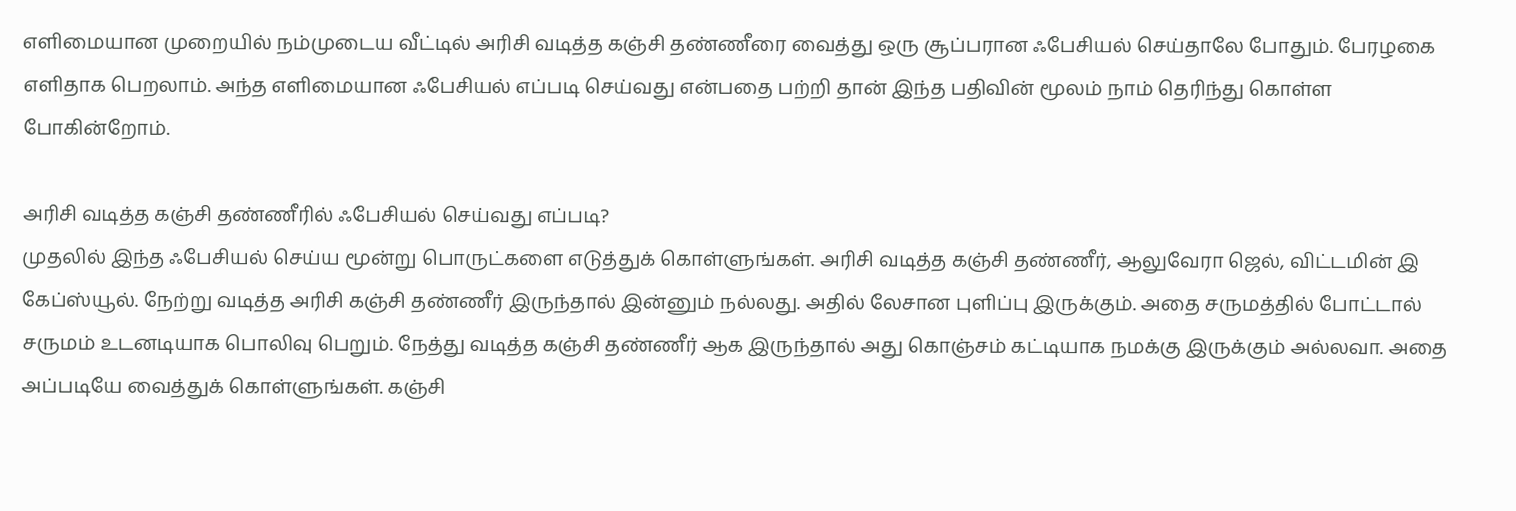எளிமையான முறையில் நம்முடைய வீட்டில் அரிசி வடித்த கஞ்சி தண்ணீரை வைத்து ஒரு சூப்பரான ஃபேசியல் செய்தாலே போதும். பேரழகை எளிதாக பெறலாம். அந்த எளிமையான ஃபேசியல் எப்படி செய்வது என்பதை பற்றி தான் இந்த பதிவின் மூலம் நாம் தெரிந்து கொள்ள போகின்றோம்.

அரிசி வடித்த கஞ்சி தண்ணீரில் ஃபேசியல் செய்வது எப்படி?
முதலில் இந்த ஃபேசியல் செய்ய மூன்று பொருட்களை எடுத்துக் கொள்ளுங்கள். அரிசி வடித்த கஞ்சி தண்ணீர், ஆலுவேரா ஜெல், விட்டமின் இ கேப்ஸ்யூல். நேற்று வடித்த அரிசி கஞ்சி தண்ணீர் இருந்தால் இன்னும் நல்லது. அதில் லேசான புளிப்பு இருக்கும். அதை சருமத்தில் போட்டால் சருமம் உடனடியாக பொலிவு பெறும். நேத்து வடித்த கஞ்சி தண்ணீர் ஆக இருந்தால் அது கொஞ்சம் கட்டியாக நமக்கு இருக்கும் அல்லவா. அதை அப்படியே வைத்துக் கொள்ளுங்கள். கஞ்சி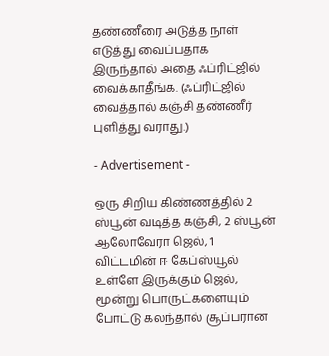தண்ணீரை அடுத்த நாள் எடுத்து வைப்பதாக இருந்தால் அதை ஃப்ரிட்ஜில் வைக்காதீங்க. (ஃப்ரிட்ஜில் வைத்தால் கஞ்சி தண்ணீர் புளித்து வராது.)

- Advertisement -

ஒரு சிறிய கிண்ணத்தில் 2 ஸ்பூன் வடித்த கஞ்சி, 2 ஸ்பூன் ஆலோவேரா ஜெல், 1 விட்டமின் ஈ கேப்ஸ்யூல் உள்ளே இருக்கும் ஜெல், மூன்று பொருட்களையும் போட்டு கலந்தால் சூப்பரான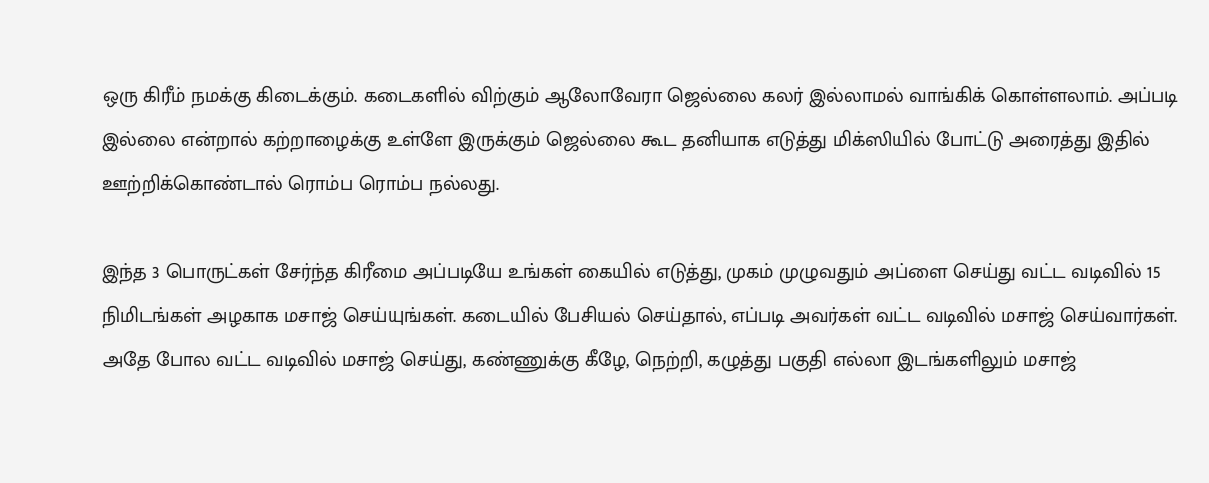ஒரு கிரீம் நமக்கு கிடைக்கும். கடைகளில் விற்கும் ஆலோவேரா ஜெல்லை கலர் இல்லாமல் வாங்கிக் கொள்ளலாம். அப்படி இல்லை என்றால் கற்றாழைக்கு உள்ளே இருக்கும் ஜெல்லை கூட தனியாக எடுத்து மிக்ஸியில் போட்டு அரைத்து இதில் ஊற்றிக்கொண்டால் ரொம்ப ரொம்ப நல்லது.

இந்த 3 பொருட்கள் சேர்ந்த கிரீமை அப்படியே உங்கள் கையில் எடுத்து, முகம் முழுவதும் அப்ளை செய்து வட்ட வடிவில் 15 நிமிடங்கள் அழகாக மசாஜ் செய்யுங்கள். கடையில் பேசியல் செய்தால், எப்படி அவர்கள் வட்ட வடிவில் மசாஜ் செய்வார்கள். அதே போல வட்ட வடிவில் மசாஜ் செய்து, கண்ணுக்கு கீழே, நெற்றி, கழுத்து பகுதி எல்லா இடங்களிலும் மசாஜ்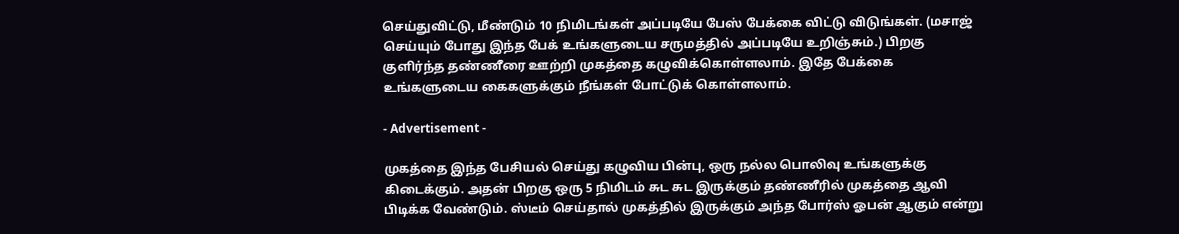செய்துவிட்டு, மீண்டும் 10 நிமிடங்கள் அப்படியே பேஸ் பேக்கை விட்டு விடுங்கள். (மசாஜ் செய்யும் போது இந்த பேக் உங்களுடைய சருமத்தில் அப்படியே உறிஞ்சும்.) பிறகு குளிர்ந்த தண்ணீரை ஊற்றி முகத்தை கழுவிக்கொள்ளலாம். இதே பேக்கை உங்களுடைய கைகளுக்கும் நீங்கள் போட்டுக் கொள்ளலாம்.

- Advertisement -

முகத்தை இந்த பேசியல் செய்து கழுவிய பின்பு, ஒரு நல்ல பொலிவு உங்களுக்கு கிடைக்கும். அதன் பிறகு ஒரு 5 நிமிடம் சுட சுட இருக்கும் தண்ணீரில் முகத்தை ஆவி பிடிக்க வேண்டும். ஸ்டீம் செய்தால் முகத்தில் இருக்கும் அந்த போர்ஸ் ஓபன் ஆகும் என்று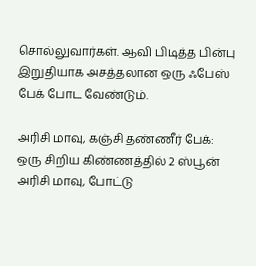சொல்லுவார்கள். ஆவி பிடித்த பின்பு இறுதியாக அசத்தலான ஒரு ஃபேஸ் பேக் போட வேண்டும்.

அரிசி மாவு, கஞ்சி தண்ணீர் பேக்:
ஒரு சிறிய கிண்ணத்தில் 2 ஸ்பூன் அரிசி மாவு, போட்டு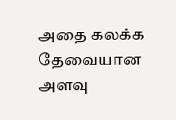அதை கலக்க தேவையான அளவு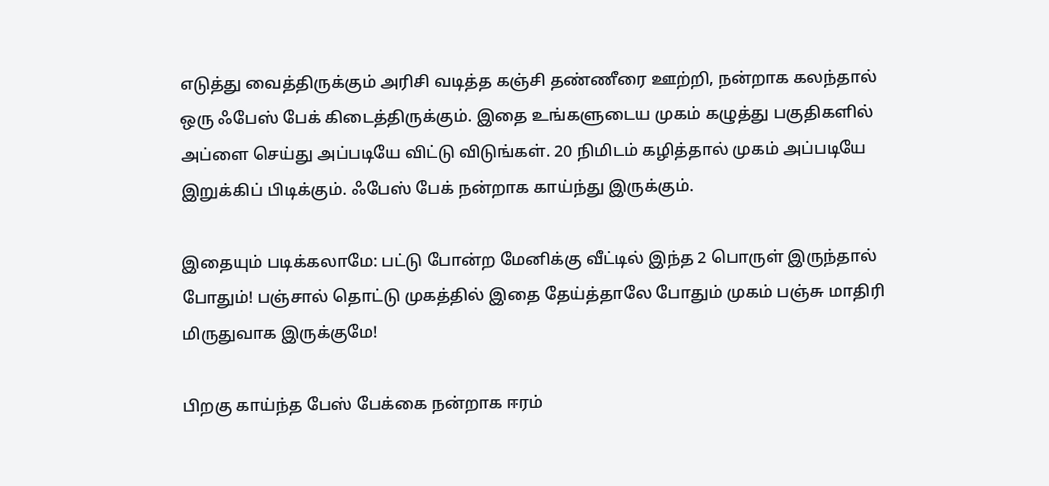எடுத்து வைத்திருக்கும் அரிசி வடித்த கஞ்சி தண்ணீரை ஊற்றி, நன்றாக கலந்தால் ஒரு ஃபேஸ் பேக் கிடைத்திருக்கும். இதை உங்களுடைய முகம் கழுத்து பகுதிகளில் அப்ளை செய்து அப்படியே விட்டு விடுங்கள். 20 நிமிடம் கழித்தால் முகம் அப்படியே இறுக்கிப் பிடிக்கும். ஃபேஸ் பேக் நன்றாக காய்ந்து இருக்கும்.

இதையும் படிக்கலாமே: பட்டு போன்ற மேனிக்கு வீட்டில் இந்த 2 பொருள் இருந்தால் போதும்! பஞ்சால் தொட்டு முகத்தில் இதை தேய்த்தாலே போதும் முகம் பஞ்சு மாதிரி மிருதுவாக இருக்குமே!

பிறகு காய்ந்த பேஸ் பேக்கை நன்றாக ஈரம்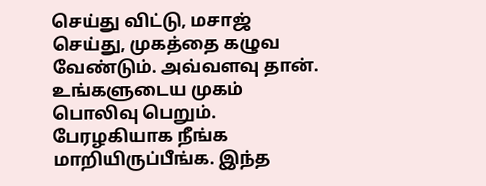செய்து விட்டு, மசாஜ் செய்து, முகத்தை கழுவ வேண்டும். அவ்வளவு தான். உங்களுடைய முகம் பொலிவு பெறும். பேரழகியாக நீங்க மாறியிருப்பீங்க. இந்த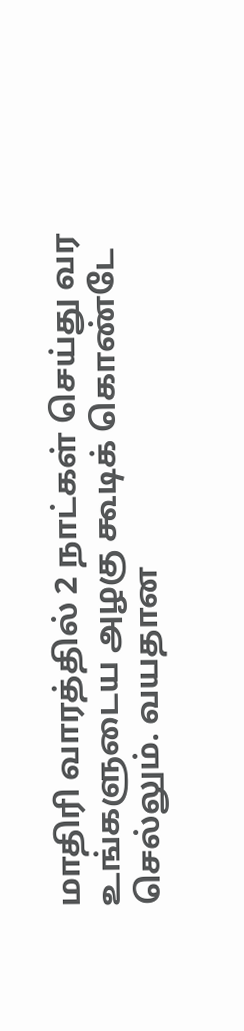மாதிரி வாரத்தில் 2 நாட்கள் செய்து வர உங்களுடைய அழகு கூடிக் கொண்டே செல்லும். வயதான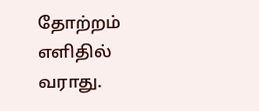தோற்றம் எளிதில் வராது.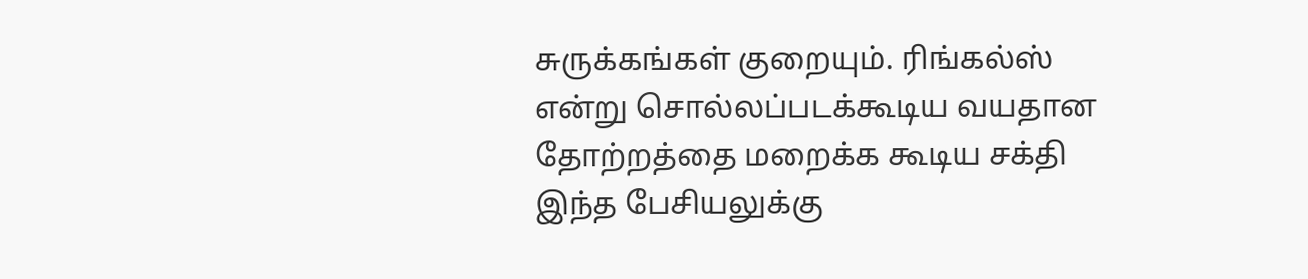சுருக்கங்கள் குறையும். ரிங்கல்ஸ் என்று சொல்லப்படக்கூடிய வயதான தோற்றத்தை மறைக்க கூடிய சக்தி இந்த பேசியலுக்கு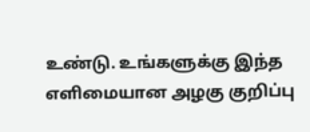உண்டு. உங்களுக்கு இந்த எளிமையான அழகு குறிப்பு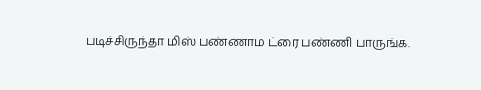படிச்சிருந்தா மிஸ் பண்ணாம ட்ரை பண்ணி பாருங்க.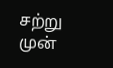சற்று முன்